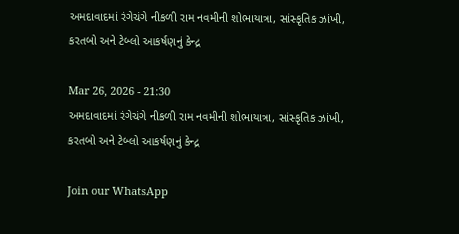અમદાવાદમાં રંગેચંગે નીકળી રામ નવમીની શોભાયાત્રા, સાંસ્કૃતિક ઝાંખી, કરતબો અને ટેબ્લો આકર્ષણનું કેન્દ્ર

Mar 26, 2026 - 21:30
અમદાવાદમાં રંગેચંગે નીકળી રામ નવમીની શોભાયાત્રા, સાંસ્કૃતિક ઝાંખી, કરતબો અને ટેબ્લો આકર્ષણનું કેન્દ્ર

Join our WhatsApp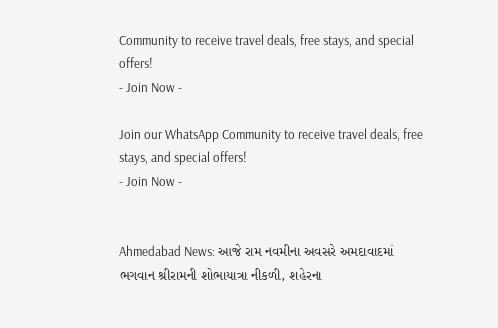Community to receive travel deals, free stays, and special offers!
- Join Now -

Join our WhatsApp Community to receive travel deals, free stays, and special offers!
- Join Now -


Ahmedabad News: આજે રામ નવમીના અવસરે અમદાવાદમાં ભગવાન શ્રીરામની શોભાયાત્રા નીકળી, શહેરના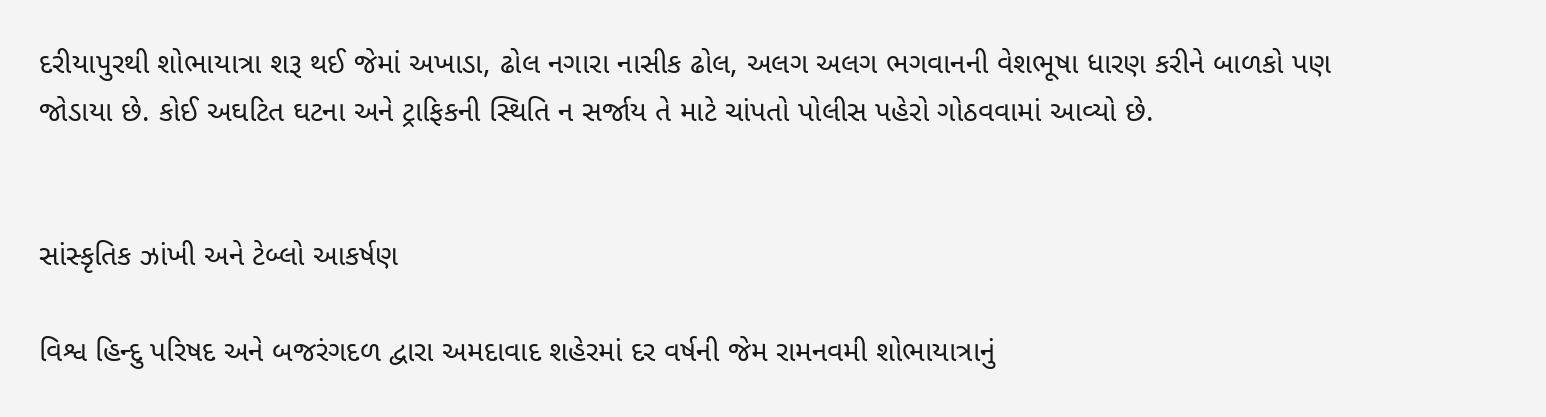દરીયાપુરથી શોભાયાત્રા શરૂ થઈ જેમાં અખાડા, ઢોલ નગારા નાસીક ઢોલ, અલગ અલગ ભગવાનની વેશભૂષા ધારણ કરીને બાળકો પણ જોડાયા છે. કોઈ અઘટિત ઘટના અને ટ્રાફિકની સ્થિતિ ન સર્જાય તે માટે ચાંપતો પોલીસ પહેરો ગોઠવવામાં આવ્યો છે.


સાંસ્કૃતિક ઝાંખી અને ટેબ્લો આકર્ષણ

વિશ્વ હિન્દુ પરિષદ અને બજરંગદળ દ્વારા અમદાવાદ શહેરમાં દર વર્ષની જેમ રામનવમી શોભાયાત્રાનું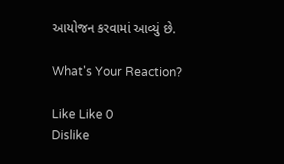આયોજન કરવામાં આવ્યું છે.

What's Your Reaction?

Like Like 0
Dislike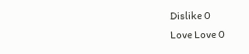Dislike 0
Love Love 0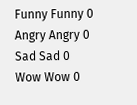Funny Funny 0
Angry Angry 0
Sad Sad 0
Wow Wow 0